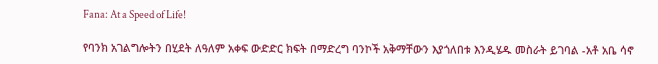Fana: At a Speed of Life!

የባንክ አገልግሎትን በሂደት ለዓለም አቀፍ ውድድር ክፍት በማድረግ ባንኮች አቅማቸውን እያጎለበቱ እንዲሄዱ መስራት ይገባል -አቶ አቤ ሳኖ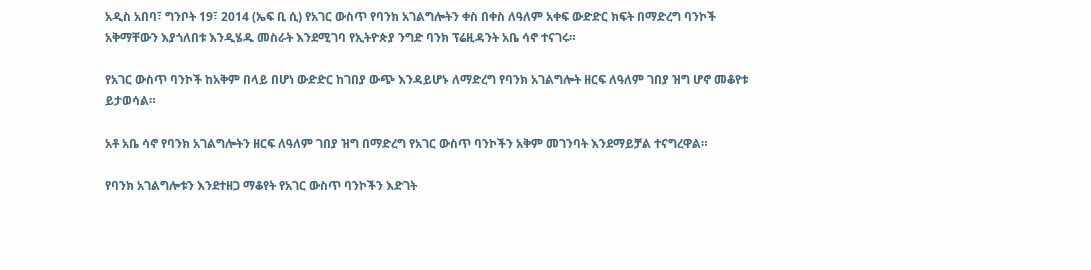አዲስ አበባ፣ ግንቦት 19፣ 2014 (ኤፍ ቢ ሲ) የአገር ውስጥ የባንክ አገልግሎትን ቀስ በቀስ ለዓለም አቀፍ ውድድር ክፍት በማድረግ ባንኮች አቅማቸውን እያጎለበቱ እንዲሄዱ መስራት እንደሚገባ የኢትዮጵያ ንግድ ባንክ ፕሬዚዳንት አቤ ሳኖ ተናገሩ።

የአገር ውስጥ ባንኮች ከአቅም በላይ በሆነ ውድድር ከገበያ ውጭ እንዳይሆኑ ለማድረግ የባንክ አገልግሎት ዘርፍ ለዓለም ገበያ ዝግ ሆኖ መቆየቱ ይታወሳል።

አቶ አቤ ሳኖ የባንክ አገልግሎትን ዘርፍ ለዓለም ገበያ ዝግ በማድረግ የአገር ውስጥ ባንኮችን አቅም መገንባት እንደማይቻል ተናግረዋል።

የባንክ አገልግሎቱን እንደተዘጋ ማቆየት የአገር ውስጥ ባንኮችን እድገት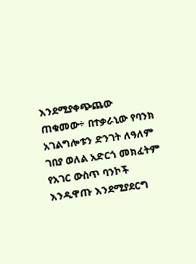እንደሚያቀጭጨው ጠቁመው÷ በተቃራኒው የባንክ አገልግሎቱን ድንገት ለዓለም ገበያ ወለል አድርጎ መክፈትም የአገር ውስጥ ባንኮች እንዲዋጡ እንደሚያደርግ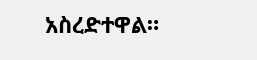አስረድተዋል።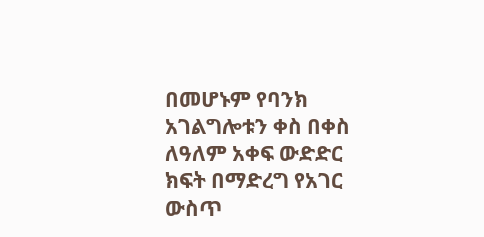በመሆኑም የባንክ አገልግሎቱን ቀስ በቀስ ለዓለም አቀፍ ውድድር ክፍት በማድረግ የአገር ውስጥ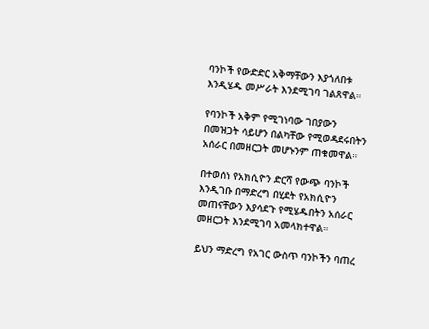ባንኮች የውድድር አቅማቸውን እያጎለበቱ እንዲሄዱ መሥራት እንደሚገባ ገልጸዋል።

የባንኮች አቅም የሚገነባው ገበያውን በመዝጋት ሳይሆን በልካቸው የሚወዳደሩበትን አሰራር በመዘርጋት መሆኑንም ጠቁመዋል።

በተወሰነ የአክሲዮን ድርሻ የውጭ ባንኮች እንዲገቡ በማድረግ በሂደት የአክሲዮን መጠናቸውን እያሳደጉ የሚሄዱበትን አሰራር መዘርጋት እንደሚገባ አመላክተዋል።

ይህን ማድረግ የአገር ውስጥ ባንኮችን ባጠረ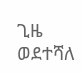ጊዜ ወደተሻለ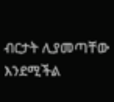ብርታት ሊያመጣቸው እንደሚችል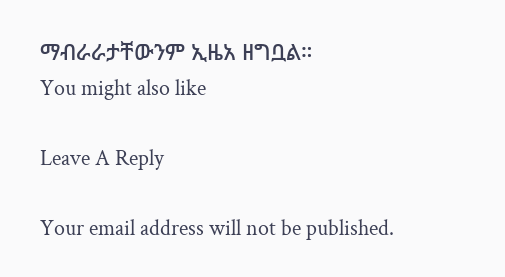ማብራራታቸውንም ኢዜአ ዘግቧል።
You might also like

Leave A Reply

Your email address will not be published.